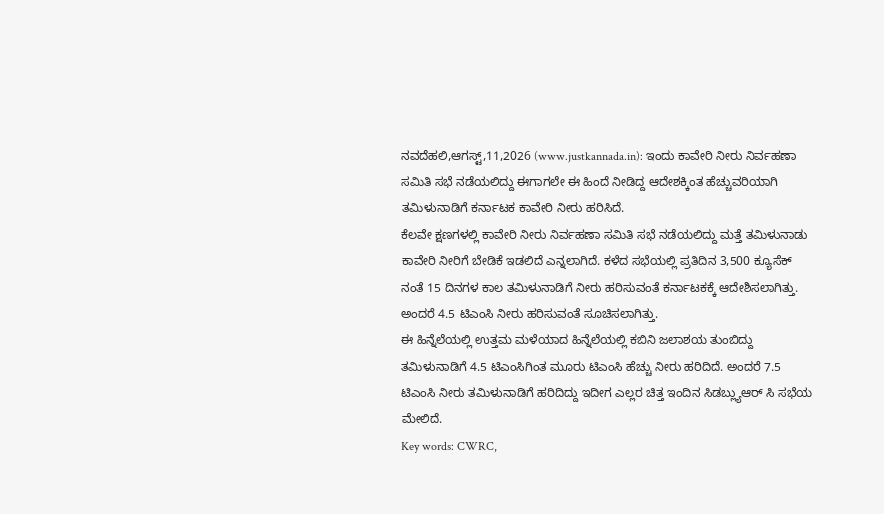ನವದೆಹಲಿ,ಆಗಸ್ಟ್,11,2026 (www.justkannada.in): ಇಂದು ಕಾವೇರಿ ನೀರು ನಿರ್ವಹಣಾ ಸಮಿತಿ ಸಭೆ ನಡೆಯಲಿದ್ದು ಈಗಾಗಲೇ ಈ ಹಿಂದೆ ನೀಡಿದ್ದ ಆದೇಶಕ್ಕಿಂತ ಹೆಚ್ಚುವರಿಯಾಗಿ ತಮಿಳುನಾಡಿಗೆ ಕರ್ನಾಟಕ ಕಾವೇರಿ ನೀರು ಹರಿಸಿದೆ.
ಕೆಲವೇ ಕ್ಷಣಗಳಲ್ಲಿ ಕಾವೇರಿ ನೀರು ನಿರ್ವಹಣಾ ಸಮಿತಿ ಸಭೆ ನಡೆಯಲಿದ್ದು ಮತ್ತೆ ತಮಿಳುನಾಡು ಕಾವೇರಿ ನೀರಿಗೆ ಬೇಡಿಕೆ ಇಡಲಿದೆ ಎನ್ನಲಾಗಿದೆ. ಕಳೆದ ಸಭೆಯಲ್ಲಿ ಪ್ರತಿದಿನ 3,500 ಕ್ಯೂಸೆಕ್ ನಂತೆ 15 ದಿನಗಳ ಕಾಲ ತಮಿಳುನಾಡಿಗೆ ನೀರು ಹರಿಸುವಂತೆ ಕರ್ನಾಟಕಕ್ಕೆ ಆದೇಶಿಸಲಾಗಿತ್ತು. ಅಂದರೆ 4.5 ಟಿಎಂಸಿ ನೀರು ಹರಿಸುವಂತೆ ಸೂಚಿಸಲಾಗಿತ್ತು.
ಈ ಹಿನ್ನೆಲೆಯಲ್ಲಿ ಉತ್ತಮ ಮಳೆಯಾದ ಹಿನ್ನೆಲೆಯಲ್ಲಿ ಕಬಿನಿ ಜಲಾಶಯ ತುಂಬಿದ್ದು ತಮಿಳುನಾಡಿಗೆ 4.5 ಟಿಎಂಸಿಗಿಂತ ಮೂರು ಟಿಎಂಸಿ ಹೆಚ್ಚು ನೀರು ಹರಿದಿದೆ. ಅಂದರೆ 7.5 ಟಿಎಂಸಿ ನೀರು ತಮಿಳುನಾಡಿಗೆ ಹರಿದಿದ್ದು ಇದೀಗ ಎಲ್ಲರ ಚಿತ್ತ ಇಂದಿನ ಸಿಡಬ್ಲ್ಯುಆರ್ ಸಿ ಸಭೆಯ ಮೇಲಿದೆ.
Key words: CWRC,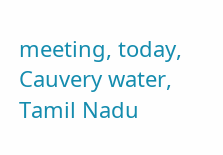meeting, today, Cauvery water, Tamil Nadu